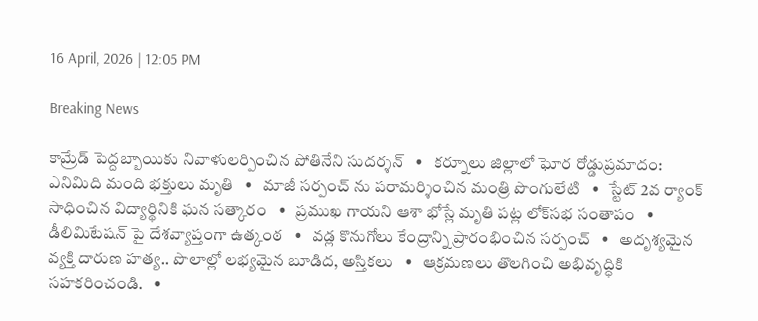16 April, 2026 | 12:05 PM

Breaking News

కామ్రేడ్ పెద్దబ్బాయికు నివాళులర్పించిన పోతినేని సుదర్శన్   •   కర్నూలు జిల్లాలో ఘోర రోడ్డుప్రమాదం: ఎనిమిది మంది భక్తులు మృతి   •   మాజీ సర్పంచ్ ను పరామర్శించిన మంత్రి పొంగులేటి   •   స్టేట్ 2వ ర్యాంక్ సాధించిన విద్యార్థినికి ఘన సత్కారం   •   ప్రముఖ గాయని ఆశా భోస్లే మృతి పట్ల లోక్‌సభ సంతాపం   •   డీలిమిటేషన్ పై దేశవ్యాప్తంగా ఉత్కంఠ   •   వడ్ల కొనుగోలు కేంద్రాన్ని ప్రారంభించిన సర్పంచ్   •   అదృశ్యమైన వ్యక్తి దారుణ హత్య.. పొలాల్లో లభ్యమైన బూడిద, అస్తికలు   •   ఆక్రమణలు తొలగించి అభివృద్ధికి సహకరించండి.   •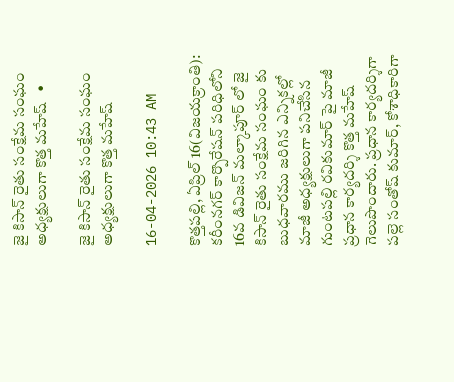జై కిసాన్ రైతు సంక్షేమ సంఘం అధ్యక్షులుగా కొత్త మహేష్   •

జై కిసాన్ రైతు సంక్షేమ సంఘం అధ్యక్షులుగా కొత్త మహేష్

16-04-2026 10:43 AM

కొత్తపల్లి, ఏప్రిల్ 16(విజయక్రాంతి): కరీంనగర్ కార్పొరేషన్ పరిధిలోని 16వ డివిజన్ మల్కాపూర్ లో జై కిసాన్ రైతు సంక్షేమ సంఘం కు బుధవారము జరిగిన ఎన్నికల్లో మాజీ అధ్యక్షులుగా పనిచేసిన గుంటపల్లి రవికుమార్ పై మాజీ ప్రధాన కార్యదర్శి కొత్త మహేష్ గెలుపొందారు. ప్రధాన కార్యదర్శిగా పల్లె సంతోష్ కుమార్, కోశాధికారిగా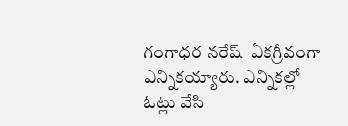గంగాధర నరేష్  ఏకగ్రీవంగా ఎన్నికయ్యారు. ఎన్నికల్లో ఓట్లు వేసి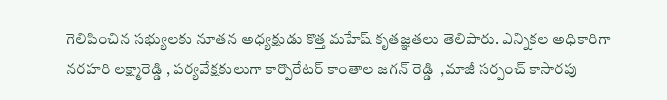గెలిపించిన సభ్యులకు నూతన అధ్యక్షుడు కొత్త మహేష్ కృతజ్ఞతలు తెలిపారు. ఎన్నికల అధికారిగా నరహరి లక్ష్మారెడ్డి , పర్యవేక్షకులుగా కార్పొరేటర్ కాంతాల జగన్ రెడ్డి  ,మాజీ సర్పంచ్ కాసారపు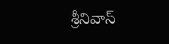శ్రీనివాస్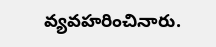వ్యవహరించినారు.